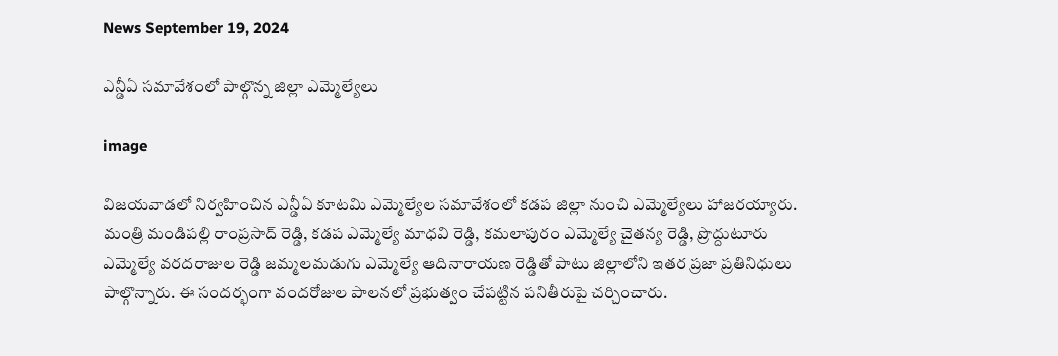News September 19, 2024

ఎన్డీఏ సమావేశంలో పాల్గొన్న జిల్లా ఎమ్మెల్యేలు

image

విజయవాడలో నిర్వహించిన ఎన్డీఏ కూటమి ఎమ్మెల్యేల సమావేశంలో కడప జిల్లా నుంచి ఎమ్మెల్యేలు హాజరయ్యారు. మంత్రి మండిపల్లి రాంప్రసాద్ రెడ్డి, కడప ఎమ్మెల్యే మాధవి రెడ్డి, కమలాపురం ఎమ్మెల్యే చైతన్య రెడ్డి, ప్రొద్దుటూరు ఎమ్మెల్యే వరదరాజుల రెడ్డి జమ్మలమడుగు ఎమ్మెల్యే ఆదినారాయణ రెడ్డితో పాటు జిల్లాలోని ఇతర ప్రజా ప్రతినిధులు పాల్గొన్నారు. ఈ సందర్భంగా వందరోజుల పాలనలో ప్రభుత్వం చేపట్టిన పనితీరుపై చర్చించారు.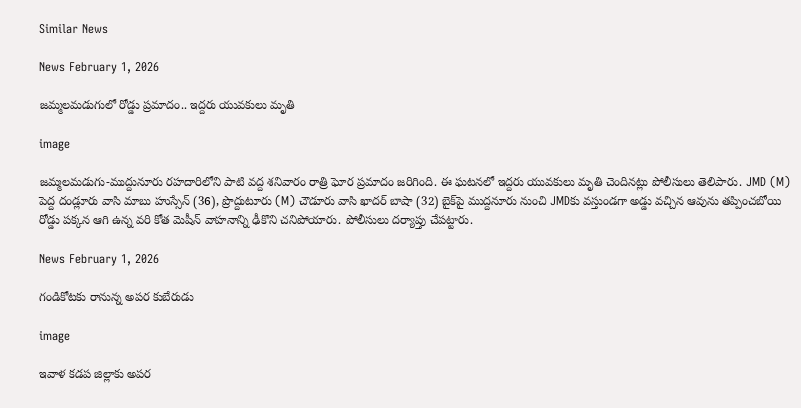Similar News

News February 1, 2026

జమ్మలమడుగులో రోడ్డు ప్రమాదం.. ఇద్దరు యువకులు మృతి

image

జమ్మలమడుగు-ముద్దునూరు రహదారిలోని పాటి వద్ద శనివారం రాత్రి ఘోర ప్రమాదం జరిగింది. ఈ ఘటనలో ఇద్దరు యువకులు మృతి చెందినట్లు పోలీసులు తెలిపారు. JMD (M) పెద్ద దండ్లూరు వాసి మాబు హుస్సేన్ (36), ప్రొద్దుటూరు (M) చౌడూరు వాసి ఖాదర్ బాషా (32) బైక్‌పై ముద్దనూరు నుంచి JMDకు వస్తుండగా అడ్డు వచ్చిన ఆవును తప్పించబోయి రోడ్డు పక్కన ఆగి ఉన్న వరి కోత మెషీన్ వాహనాన్ని ఢీకొని చనిపోయారు. పోలీసులు దర్యాప్తు చేపట్టారు.

News February 1, 2026

గండికోటకు రానున్న అపర కుబేరుడు

image

ఇవాళ కడప జిల్లాకు అపర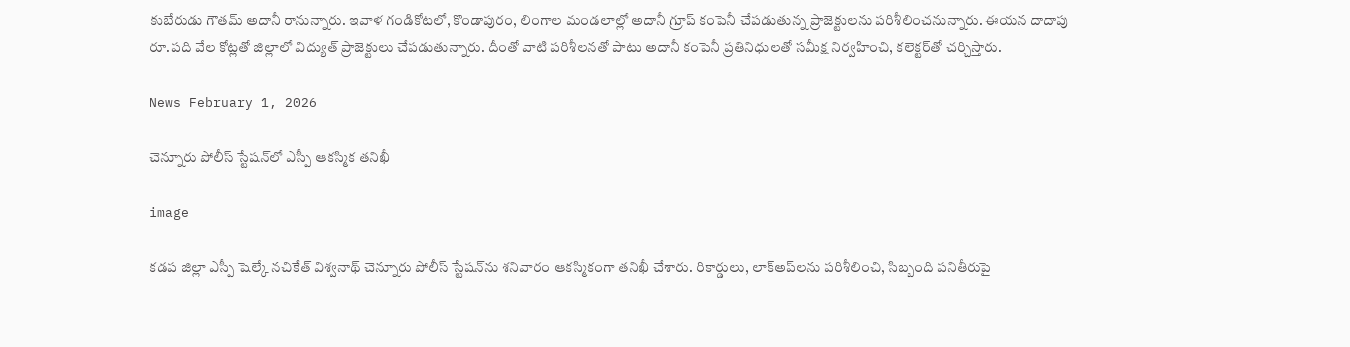కుబేరుడు గౌతమ్ అదానీ రానున్నారు. ఇవాళ గండికోటలో, కొండాపురం, లింగాల మండలాల్లో అదానీ గ్రూప్ కంపెనీ చేపడుతున్న ప్రాజెక్టులను పరిశీలించనున్నారు. ఈయన దాదాపు రూ.పది వేల కోట్లతో జిల్లాలో విద్యుత్ ప్రాజెక్టులు చేపడుతున్నారు. దీంతో వాటి పరిశీలనతో పాటు అదానీ కంపెనీ ప్రతినిధులతో సమీక్ష నిర్వహించి, కలెక్టర్‌తో చర్చిస్తారు.

News February 1, 2026

చెన్నూరు పోలీస్ స్టేషన్‌లో ఎస్పీ ఆకస్మిక తనిఖీ

image

కడప జిల్లా ఎస్పీ షెల్కే నచికేత్ విశ్వనాథ్ చెన్నూరు పోలీస్ స్టేషన్‌ను శనివారం ఆకస్మికంగా తనిఖీ చేశారు. రికార్డులు, లాక్‌అప్‌లను పరిశీలించి, సిబ్బంది పనితీరుపై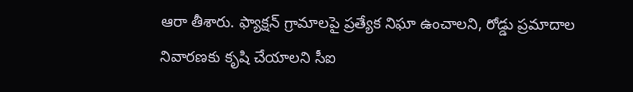ఆరా తీశారు. ఫ్యాక్షన్ గ్రామాలపై ప్రత్యేక నిఘా ఉంచాలని, రోడ్డు ప్రమాదాల నివారణకు కృషి చేయాలని సీఐ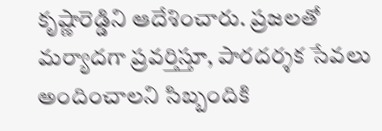కృష్ణారెడ్డిని ఆదేశించారు. ప్రజలతో మర్యాదగా ప్రవర్తిస్తూ, పారదర్శక సేవలు అందించాలని సిబ్బందికి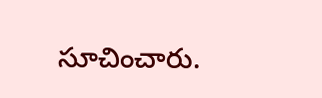సూచించారు.